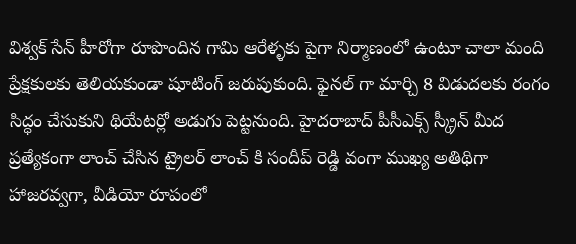విశ్వక్ సేన్ హీరోగా రూపొందిన గామి ఆరేళ్ళకు పైగా నిర్మాణంలో ఉంటూ చాలా మంది ప్రేక్షకులకు తెలియకుండా షూటింగ్ జరుపుకుంది. ఫైనల్ గా మార్చి 8 విడుదలకు రంగం సిద్ధం చేసుకుని థియేటర్లో అడుగు పెట్టనుంది. హైదరాబాద్ పీసీఎక్స్ స్క్రీన్ మీద ప్రత్యేకంగా లాంచ్ చేసిన ట్రైలర్ లాంచ్ కి సందీప్ రెడ్డి వంగా ముఖ్య అతిథిగా హాజరవ్వగా, వీడియో రూపంలో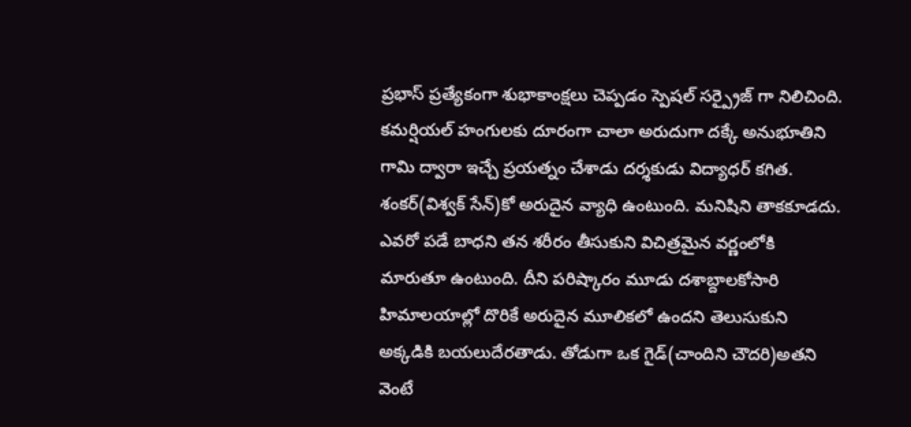ప్రభాస్ ప్రత్యేకంగా శుభాకాంక్షలు చెప్పడం స్పెషల్ సర్ప్రైజ్ గా నిలిచింది. కమర్షియల్ హంగులకు దూరంగా చాలా అరుదుగా దక్కే అనుభూతిని గామి ద్వారా ఇచ్చే ప్రయత్నం చేశాడు దర్శకుడు విద్యాధర్ కగిత.
శంకర్(విశ్వక్ సేన్)కో అరుదైన వ్యాధి ఉంటుంది. మనిషిని తాకకూడదు. ఎవరో పడే బాధని తన శరీరం తీసుకుని విచిత్రమైన వర్ణంలోకి మారుతూ ఉంటుంది. దీని పరిష్కారం మూడు దశాబ్దాలకోసారి హిమాలయాల్లో దొరికే అరుదైన మూలికలో ఉందని తెలుసుకుని అక్కడికి బయలుదేరతాడు. తోడుగా ఒక గైడ్(చాందిని చౌదరి)అతని వెంటే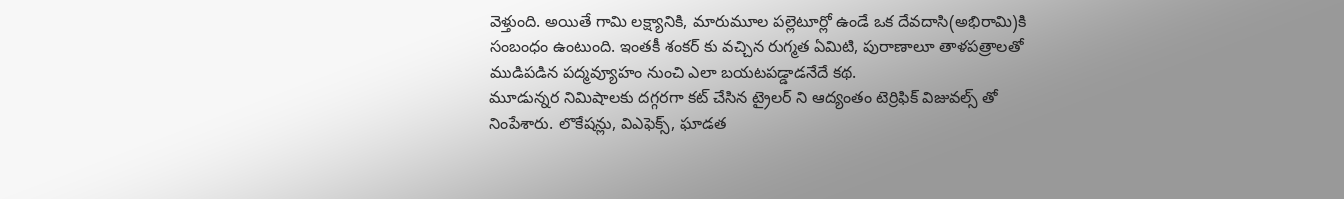వెళ్తుంది. అయితే గామి లక్ష్యానికి, మారుమూల పల్లెటూర్లో ఉండే ఒక దేవదాసి(అభిరామి)కి సంబంధం ఉంటుంది. ఇంతకీ శంకర్ కు వచ్చిన రుగ్మత ఏమిటి, పురాణాలూ తాళపత్రాలతో ముడిపడిన పద్మవ్యూహం నుంచి ఎలా బయటపడ్డాడనేదే కథ.
మూడున్నర నిమిషాలకు దగ్గరగా కట్ చేసిన ట్రైలర్ ని ఆద్యంతం టెర్రిఫిక్ విజువల్స్ తో నింపేశారు. లొకేషన్లు, విఎఫెక్స్, ఘాడత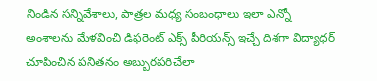నిండిన సన్నివేశాలు, పాత్రల మధ్య సంబంధాలు ఇలా ఎన్నో అంశాలను మేళవించి డిఫరెంట్ ఎక్స్ పీరియన్స్ ఇచ్చే దిశగా విద్యాధర్ చూపించిన పనితనం అబ్బురపరిచేలా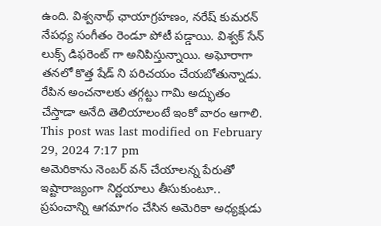ఉంది. విశ్వనాథ్ ఛాయాగ్రహణం, నరేష్ కుమరన్ నేపధ్య సంగీతం రెండూ పోటీ పడ్డాయి. విశ్వక్ సేన్ లుక్స్ డిఫరెంట్ గా అనిపిస్తున్నాయి. అఘోరాగా తనలో కొత్త షేడ్ ని పరిచయం చేయబోతున్నాడు. రేపిన అంచనాలకు తగ్గట్టు గామి అద్భుతం చేస్తాడా అనేది తెలియాలంటే ఇంకో వారం ఆగాలి.
This post was last modified on February 29, 2024 7:17 pm
అమెరికాను నెంబర్ వన్ చేయాలన్న పేరుతో ఇష్టారాజ్యంగా నిర్ణయాలు తీసుకుంటూ.. ప్రపంచాన్ని ఆగమాగం చేసిన అమెరికా అధ్యక్షుడు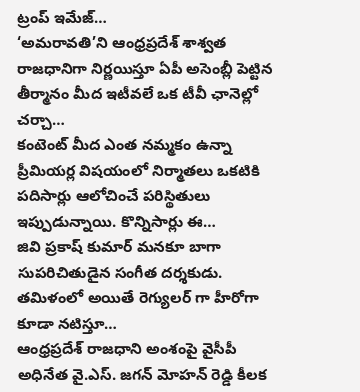ట్రంప్ ఇమేజ్…
‘అమరావతి’ని ఆంధ్రప్రదేశ్ శాశ్వత రాజధానిగా నిర్ణయిస్తూ ఏపీ అసెంబ్లీ పెట్టిన తీర్మానం మీద ఇటీవలే ఒక టీవీ ఛానెల్లో చర్చా…
కంటెంట్ మీద ఎంత నమ్మకం ఉన్నా ప్రీమియర్ల విషయంలో నిర్మాతలు ఒకటికి పదిసార్లు ఆలోచించే పరిస్థితులు ఇప్పుడున్నాయి. కొన్నిసార్లు ఈ…
జివి ప్రకాష్ కుమార్ మనకూ బాగా సుపరిచితుడైన సంగీత దర్శకుడు. తమిళంలో అయితే రెగ్యులర్ గా హీరోగా కూడా నటిస్తూ…
ఆంధ్రప్రదేశ్ రాజధాని అంశంపై వైసీపీ అధినేత వై.ఎస్. జగన్ మోహన్ రెడ్డి కీలక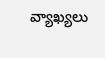వ్యాఖ్యలు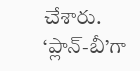చేశారు. ‘ప్లాన్-బీ’గా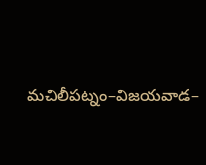మచిలీపట్నం–విజయవాడ–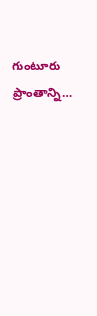గుంటూరు ప్రాంతాన్ని…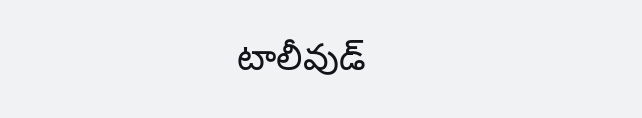టాలీవుడ్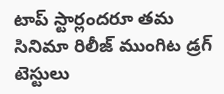టాప్ స్టార్లందరూ తమ సినిమా రిలీజ్ ముంగిట డ్రగ్ టెస్టులు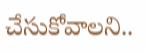చేసుకోవాలని..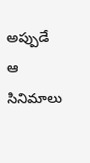అప్పుడే ఆ సినిమాలు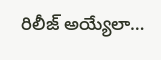రిలీజ్ అయ్యేలా…